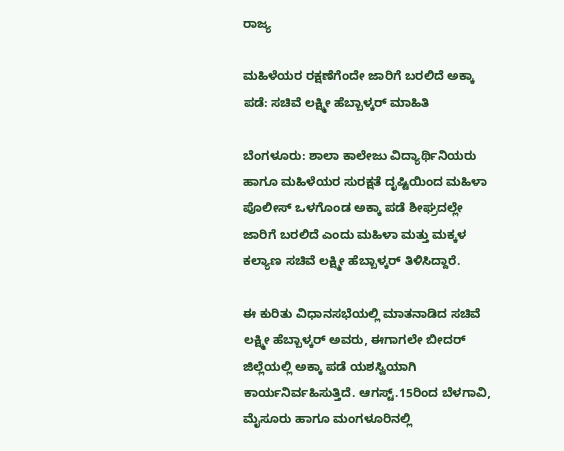ರಾಜ್ಯ

ಮಹಿಳೆಯರ ರಕ್ಷಣೆಗೆಂದೇ ಜಾರಿಗೆ ಬರಲಿದೆ ಅಕ್ಕಾ ಪಡೆ: ಸಚಿವೆ ಲಕ್ಷ್ಮೀ ಹೆಬ್ಬಾಳ್ಕರ್‌ ಮಾಹಿತಿ

ಬೆಂಗಳೂರು: ಶಾಲಾ ಕಾಲೇಜು ವಿದ್ಯಾರ್ಥಿನಿಯರು ಹಾಗೂ ಮಹಿಳೆಯರ ಸುರಕ್ಷತೆ ದೃಷ್ಟಿಯಿಂದ ಮಹಿಳಾ ಪೊಲೀಸ್‌ ಒಳಗೊಂಡ ಅಕ್ಕಾ ಪಡೆ ಶೀಘ್ರದಲ್ಲೇ ಜಾರಿಗೆ ಬರಲಿದೆ ಎಂದು ಮಹಿಳಾ ಮತ್ತು ಮಕ್ಕಳ ಕಲ್ಯಾಣ ಸಚಿವೆ ಲಕ್ಷ್ಮೀ ಹೆಬ್ಬಾಳ್ಕರ್‌ ತಿಳಿಸಿದ್ದಾರೆ.

ಈ ಕುರಿತು ವಿಧಾನಸಭೆಯಲ್ಲಿ ಮಾತನಾಡಿದ ಸಚಿವೆ ಲಕ್ಷ್ಮೀ ಹೆಬ್ಬಾಳ್ಕರ್‌ ಅವರು, ಈಗಾಗಲೇ ಬೀದರ್‌ ಜಿಲ್ಲೆಯಲ್ಲಿ ಅಕ್ಕಾ ಪಡೆ ಯಶಸ್ವಿಯಾಗಿ ಕಾರ್ಯನಿರ್ವಹಿಸುತ್ತಿದೆ. ಆಗಸ್ಟ್.15ರಿಂದ ಬೆಳಗಾವಿ, ಮೈಸೂರು ಹಾಗೂ ಮಂಗಳೂರಿನಲ್ಲಿ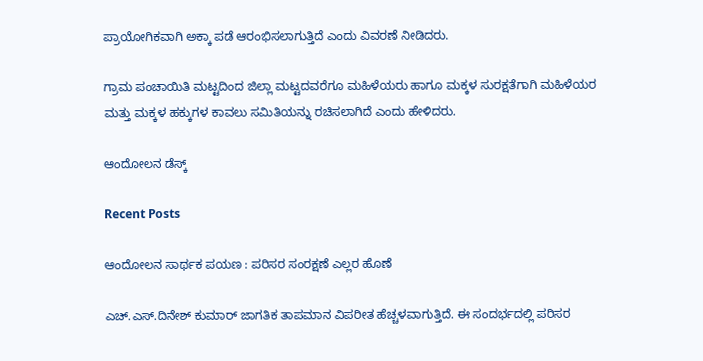ಪ್ರಾಯೋಗಿಕವಾಗಿ ಅಕ್ಕಾ ಪಡೆ ಆರಂಭಿಸಲಾಗುತ್ತಿದೆ ಎಂದು ವಿವರಣೆ ನೀಡಿದರು.

ಗ್ರಾಮ ಪಂಚಾಯಿತಿ ಮಟ್ಟದಿಂದ ಜಿಲ್ಲಾ ಮಟ್ಟದವರೆಗೂ ಮಹಿಳೆಯರು ಹಾಗೂ ಮಕ್ಕಳ ಸುರಕ್ಷತೆಗಾಗಿ ಮಹಿಳೆಯರ ಮತ್ತು ಮಕ್ಕಳ ಹಕ್ಕುಗಳ ಕಾವಲು ಸಮಿತಿಯನ್ನು ರಚಿಸಲಾಗಿದೆ ಎಂದು ಹೇಳಿದರು.

ಆಂದೋಲನ ಡೆಸ್ಕ್

Recent Posts

ಆಂದೋಲನ ಸಾರ್ಥಕ ಪಯಣ : ಪರಿಸರ ಸಂರಕ್ಷಣೆ ಎಲ್ಲರ ಹೊಣೆ

ಎಚ್.ಎಸ್.ದಿನೇಶ್‌ ಕುಮಾರ್‌ ಜಾಗತಿಕ ತಾಪಮಾನ ವಿಪರೀತ ಹೆಚ್ಚಳವಾಗುತ್ತಿದೆ. ಈ ಸಂದರ್ಭದಲ್ಲಿ ಪರಿಸರ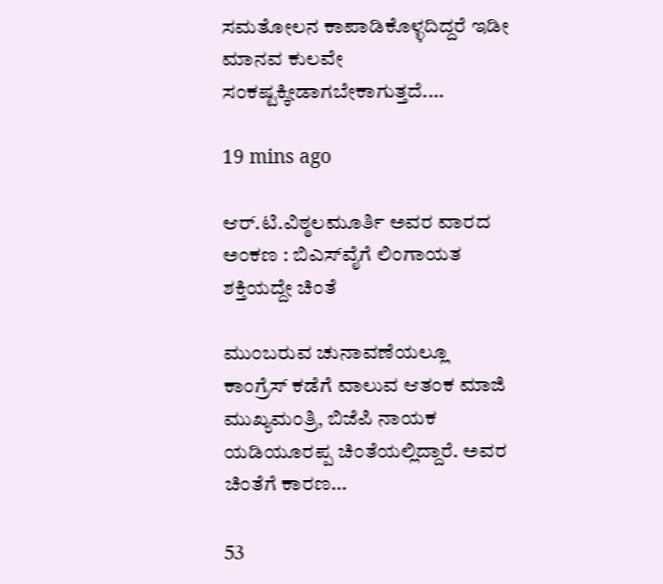ಸಮತೋಲನ ಕಾಪಾಡಿಕೊಳ್ಳದಿದ್ದರೆ ಇಡೀ ಮಾನವ ಕುಲವೇ ಸಂಕಷ್ಟಕ್ಕೀಡಾಗಬೇಕಾಗುತ್ತದೆ.…

19 mins ago

ಆರ್.ಟಿ.ವಿಠ್ಠಲಮೂರ್ತಿ ಅವರ ವಾರದ ಅಂಕಣ : ಬಿಎಸ್‌ವೈಗೆ ಲಿಂಗಾಯತ ಶಕ್ತಿಯದ್ದೇ ಚಿಂತೆ

ಮುಂಬರುವ ಚುನಾವಣೆಯಲ್ಲೂ ಕಾಂಗ್ರೆಸ್‌ ಕಡೆಗೆ ವಾಲುವ ಆತಂಕ ಮಾಜಿ ಮುಖ್ಯಮಂತ್ರಿ, ಬಿಜೆಪಿ ನಾಯಕ ಯಡಿಯೂರಪ್ಪ ಚಿಂತೆಯಲ್ಲಿದ್ದಾರೆ. ಅವರ ಚಿಂತೆಗೆ ಕಾರಣ…

53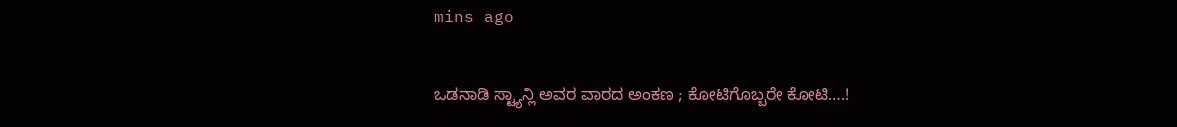mins ago

ಒಡನಾಡಿ ಸ್ಟ್ಯಾನ್ಲಿ ಅವರ ವಾರದ ಅಂಕಣ ; ಕೋಟಿಗೊಬ್ಬರೇ ಕೋಟಿ….!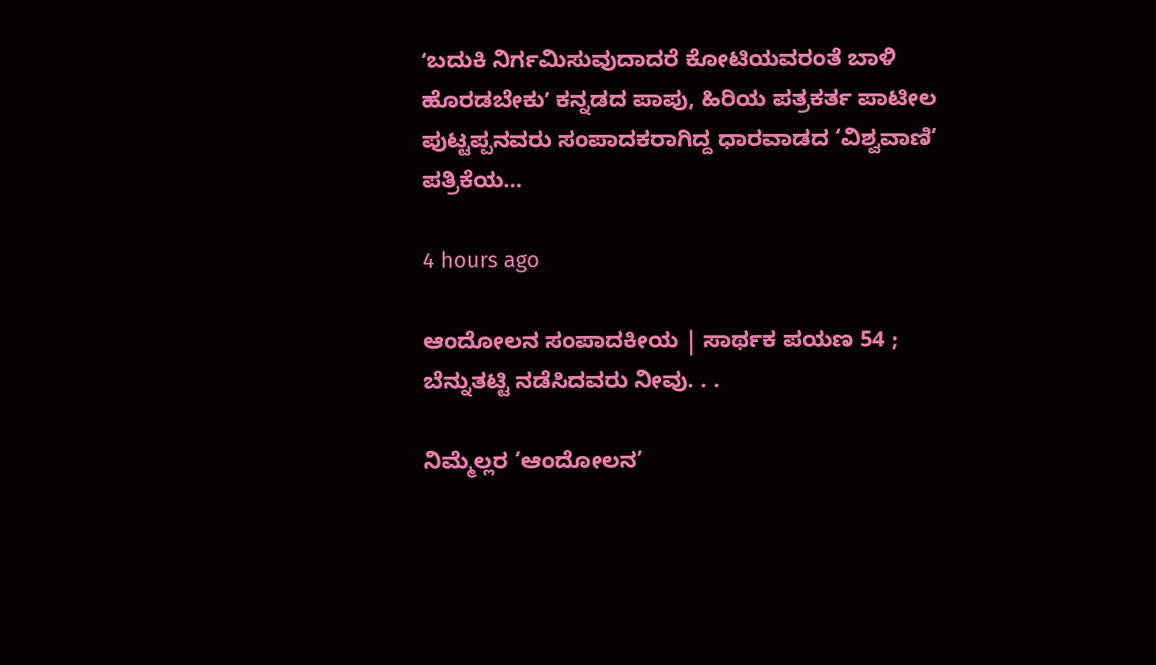ʻಬದುಕಿ ನಿರ್ಗಮಿಸುವುದಾದರೆ ಕೋಟಿಯವರಂತೆ ಬಾಳಿ ಹೊರಡಬೇಕುʼ ಕನ್ನಡದ ಪಾಪು, ಹಿರಿಯ ಪತ್ರಕರ್ತ ಪಾಟೀಲ ಪುಟ್ಟಪ್ಪನವರು ಸಂಪಾದಕರಾಗಿದ್ದ ಧಾರವಾಡದ ‘ವಿಶ್ವವಾಣಿ’ ಪತ್ರಿಕೆಯ…

4 hours ago

ಆಂದೋಲನ ಸಂಪಾದಕೀಯ | ಸಾರ್ಥಕ ಪಯಣ 54 ; ಬೆನ್ನುತಟ್ಟಿ ನಡೆಸಿದವರು ನೀವು. . .

ನಿಮ್ಮೆಲ್ಲರ ‘ಆಂದೋಲನ’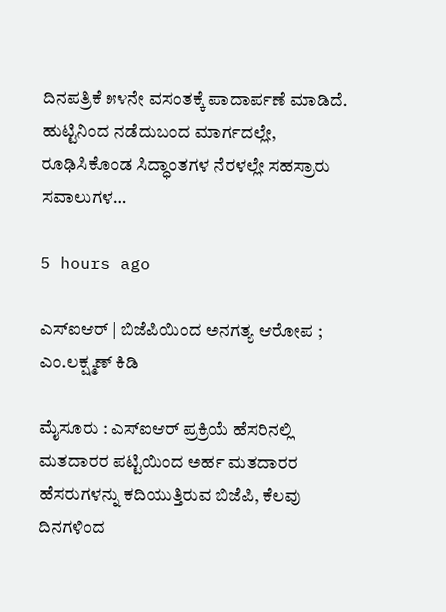ದಿನಪತ್ರಿಕೆ ೫೪ನೇ ವಸಂತಕ್ಕೆ ಪಾದಾರ್ಪಣೆ ಮಾಡಿದೆ. ಹುಟ್ಟಿನಿಂದ ನಡೆದುಬಂದ ಮಾರ್ಗದಲ್ಲೇ, ರೂಢಿಸಿಕೊಂಡ ಸಿದ್ಧಾಂತಗಳ ನೆರಳಲ್ಲೇ ಸಹಸ್ರಾರು ಸವಾಲುಗಳ…

5 hours ago

ಎಸ್‌ಐಆರ್‌ | ಬಿಜೆಪಿಯಿಂದ ಅನಗತ್ಯ ಆರೋಪ ; ಎಂ.ಲಕ್ಷ್ಮಣ್‌ ಕಿಡಿ

ಮೈಸೂರು : ಎಸ್‌ಐಆರ್ ಪ್ರಕ್ರಿಯೆ ಹೆಸರಿನಲ್ಲಿ ಮತದಾರರ ಪಟ್ಟಿಯಿಂದ ಅರ್ಹ ಮತದಾರರ ಹೆಸರುಗಳನ್ನು ಕದಿಯುತ್ತಿರುವ ಬಿಜೆಪಿ, ಕೆಲವು ದಿನಗಳಿಂದ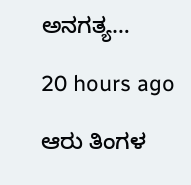ಅನಗತ್ಯ…

20 hours ago

ಆರು ತಿಂಗಳ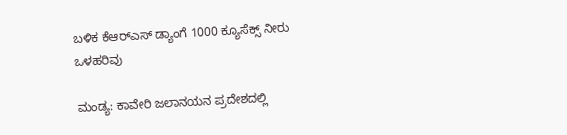ಬಳಿಕ ಕೆಆರ್‌ಎಸ್‌ ಡ್ಯಾಂಗೆ 1000 ಕ್ಯೂಸೆಕ್ಸ್‌ ನೀರು ಒಳಹರಿವು

ಮಂಡ್ಯ: ಕಾವೇರಿ ಜಲಾನಯನ ಪ್ರದೇಶದಲ್ಲಿ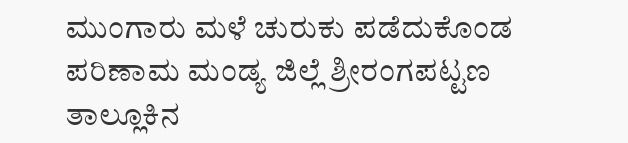ಮುಂಗಾರು ಮಳೆ ಚುರುಕು ಪಡೆದುಕೊಂಡ ಪರಿಣಾಮ ಮಂಡ್ಯ ಜಿಲ್ಲೆ ಶ್ರೀರಂಗಪಟ್ಟಣ ತಾಲ್ಲೂಕಿನ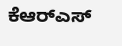ಕೆಆರ್‌ಎಸ್‌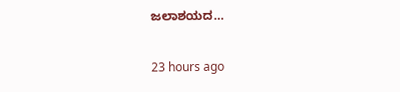ಜಲಾಶಯದ…

23 hours ago